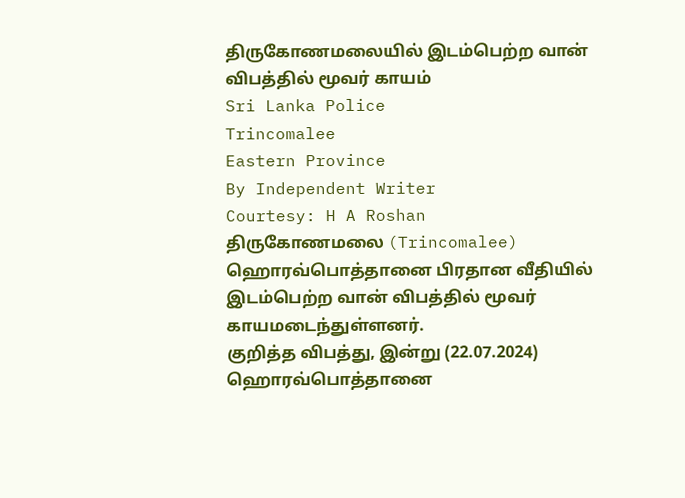திருகோணமலையில் இடம்பெற்ற வான் விபத்தில் மூவர் காயம்
Sri Lanka Police
Trincomalee
Eastern Province
By Independent Writer
Courtesy: H A Roshan
திருகோணமலை (Trincomalee) ஹொரவ்பொத்தானை பிரதான வீதியில் இடம்பெற்ற வான் விபத்தில் மூவர் காயமடைந்துள்ளனர்.
குறித்த விபத்து, இன்று (22.07.2024) ஹொரவ்பொத்தானை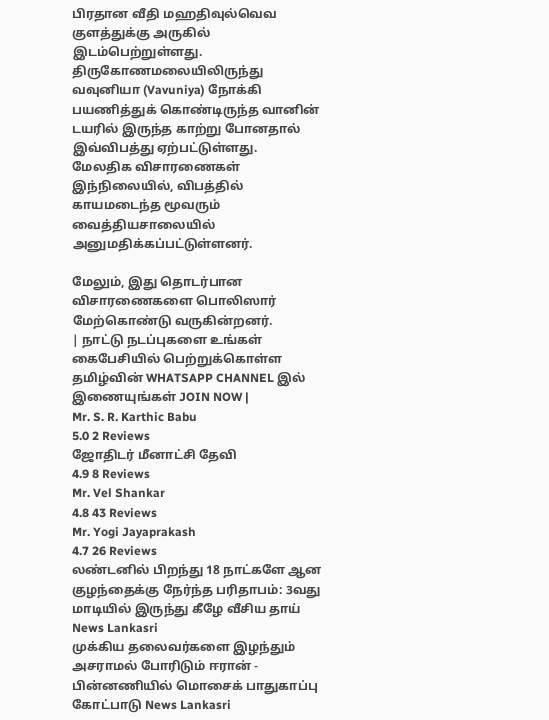பிரதான வீதி மஹதிவுல்வெவ குளத்துக்கு அருகில் இடம்பெற்றுள்ளது.
திருகோணமலையிலிருந்து வவுனியா (Vavuniya) நோக்கி பயணித்துக் கொண்டிருந்த வானின் டயரில் இருந்த காற்று போனதால் இவ்விபத்து ஏற்பட்டுள்ளது.
மேலதிக விசாரணைகள்
இந்நிலையில், விபத்தில் காயமடைந்த மூவரும் வைத்தியசாலையில் அனுமதிக்கப்பட்டுள்ளனர்.

மேலும், இது தொடர்பான விசாரணைகளை பொலிஸார் மேற்கொண்டு வருகின்றனர்.
| நாட்டு நடப்புகளை உங்கள் கைபேசியில் பெற்றுக்கொள்ள தமிழ்வின் WHATSAPP CHANNEL இல் இணையுங்கள் JOIN NOW |
Mr. S. R. Karthic Babu
5.0 2 Reviews
ஜோதிடர் மீனாட்சி தேவி
4.9 8 Reviews
Mr. Vel Shankar
4.8 43 Reviews
Mr. Yogi Jayaprakash
4.7 26 Reviews
லண்டனில் பிறந்து 18 நாட்களே ஆன குழந்தைக்கு நேர்ந்த பரிதாபம்: 3வது மாடியில் இருந்து கீழே வீசிய தாய் News Lankasri
முக்கிய தலைவர்களை இழந்தும் அசராமல் போரிடும் ஈரான் - பின்னணியில் மொசைக் பாதுகாப்பு கோட்பாடு News Lankasri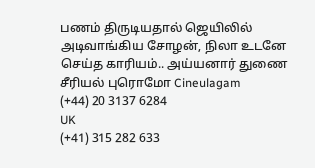பணம் திருடியதால் ஜெயிலில் அடிவாங்கிய சோழன், நிலா உடனே செய்த காரியம்.. அய்யனார் துணை சீரியல் புரொமோ Cineulagam
(+44) 20 3137 6284
UK
(+41) 315 282 633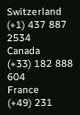Switzerland
(+1) 437 887 2534
Canada
(+33) 182 888 604
France
(+49) 231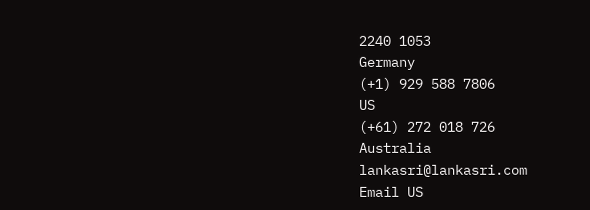2240 1053
Germany
(+1) 929 588 7806
US
(+61) 272 018 726
Australia
lankasri@lankasri.com
Email US